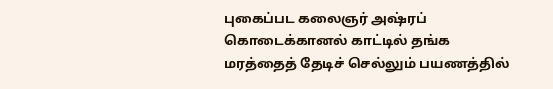புகைப்பட கலைஞர் அஷ்ரப் கொடைக்கானல் காட்டில் தங்க மரத்தைத் தேடிச் செல்லும் பயணத்தில்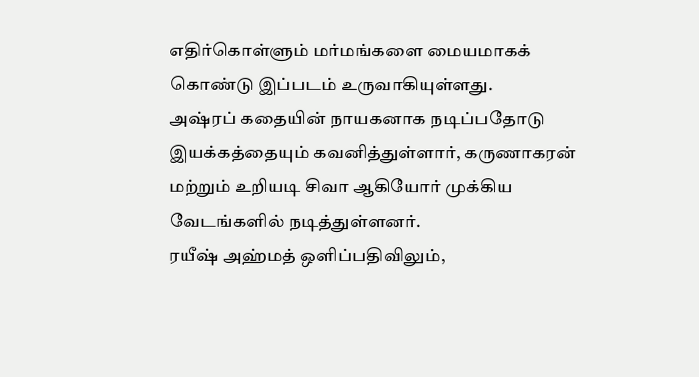எதிர்கொள்ளும் மர்மங்களை மையமாகக் கொண்டு இப்படம் உருவாகியுள்ளது.
அஷ்ரப் கதையின் நாயகனாக நடிப்பதோடு இயக்கத்தையும் கவனித்துள்ளார், கருணாகரன் மற்றும் உறியடி சிவா ஆகியோர் முக்கிய வேடங்களில் நடித்துள்ளனர்.
ரயீஷ் அஹ்மத் ஒளிப்பதிவிலும்,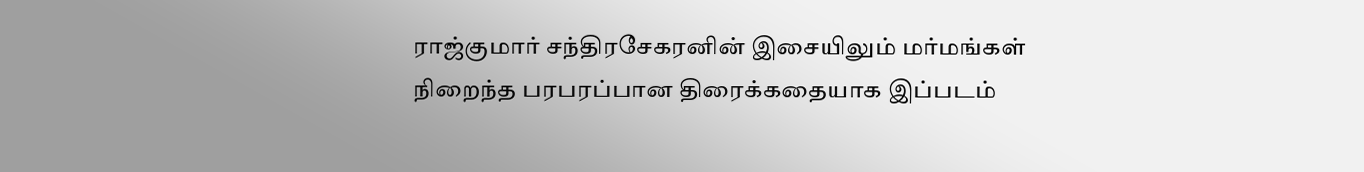ராஜ்குமார் சந்திரசேகரனின் இசையிலும் மர்மங்கள் நிறைந்த பரபரப்பான திரைக்கதையாக இப்படம்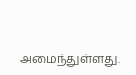அமைந்துள்ளது.